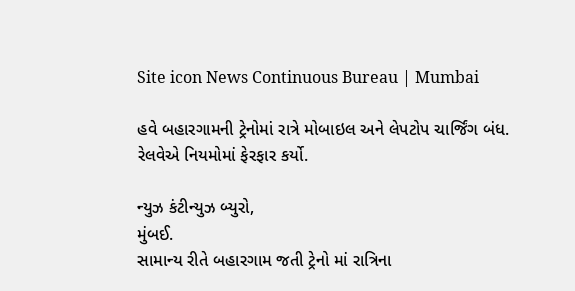Site icon News Continuous Bureau | Mumbai

હવે બહારગામની ટ્રેનોમાં રાત્રે મોબાઇલ અને લેપટોપ ચાર્જિંગ બંધ. રેલવેએ નિયમોમાં ફેરફાર કર્યો.

ન્યુઝ કંટીન્યુઝ બ્યુરો,
મુંબઈ.
સામાન્ય રીતે બહારગામ જતી ટ્રેનો માં રાત્રિના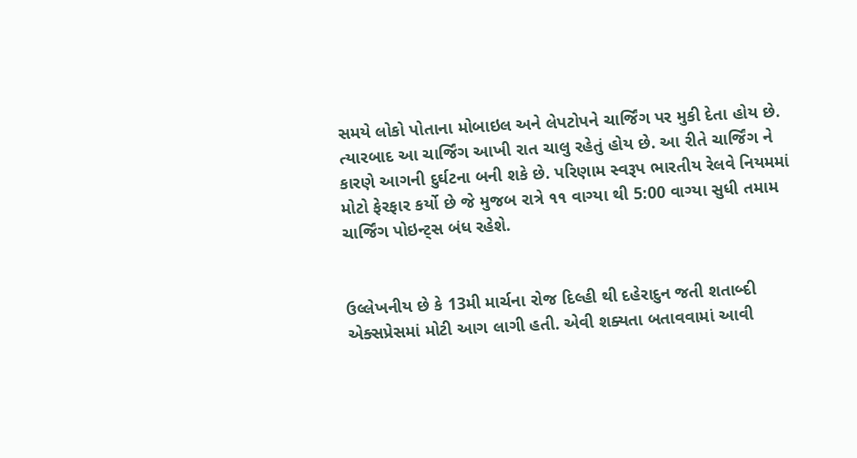સમયે લોકો પોતાના મોબાઇલ અને લેપટોપને ચાર્જિંગ પર મુકી દેતા હોય છે. ત્યારબાદ આ ચાર્જિંગ આખી રાત ચાલુ રહેતું હોય છે. આ રીતે ચાર્જિંગ ને કારણે આગની દુર્ઘટના બની શકે છે. પરિણામ સ્વરૂપ ભારતીય રેલવે નિયમમાં મોટો ફેરફાર કર્યો છે જે મુજબ રાત્રે ૧૧ વાગ્યા થી 5:00 વાગ્યા સુધી તમામ ચાર્જિંગ પોઇન્ટ્સ બંધ રહેશે.


ઉલ્લેખનીય છે કે 13મી માર્ચના રોજ દિલ્હી થી દહેરાદુન જતી શતાબ્દી એક્સપ્રેસમાં મોટી આગ લાગી હતી. એવી શક્યતા બતાવવામાં આવી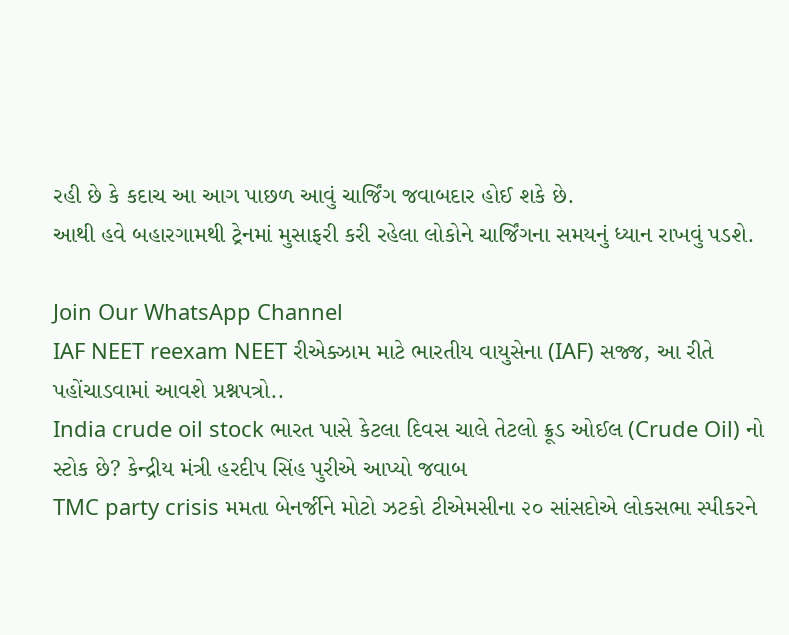રહી છે કે કદાચ આ આગ પાછળ આવું ચાર્જિંગ જવાબદાર હોઈ શકે છે.
આથી હવે બહારગામથી ટ્રેનમાં મુસાફરી કરી રહેલા લોકોને ચાર્જિંગના સમયનું ધ્યાન રાખવું પડશે.

Join Our WhatsApp Channel
IAF NEET reexam NEET રીએક્ઝામ માટે ભારતીય વાયુસેના (IAF) સજ્જ, આ રીતે પહોંચાડવામાં આવશે પ્રશ્નપત્રો..
India crude oil stock ભારત પાસે કેટલા દિવસ ચાલે તેટલો ક્રૂડ ઓઈલ (Crude Oil) નો સ્ટોક છે? કેન્દ્રીય મંત્રી હરદીપ સિંહ પુરીએ આપ્યો જવાબ
TMC party crisis મમતા બેનર્જીને મોટો ઝટકો ટીએમસીના ૨૦ સાંસદોએ લોકસભા સ્પીકરને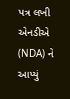પત્ર લખી એનડીએ (NDA) ને આપ્યું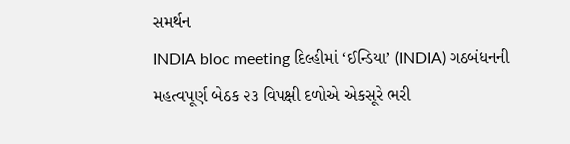સમર્થન
INDIA bloc meeting દિલ્હીમાં ‘ઈન્ડિયા’ (INDIA) ગઠબંધનની મહત્વપૂર્ણ બેઠક ૨૩ વિપક્ષી દળોએ એકસૂરે ભરી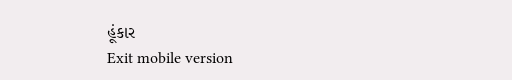હૂંકાર
Exit mobile version